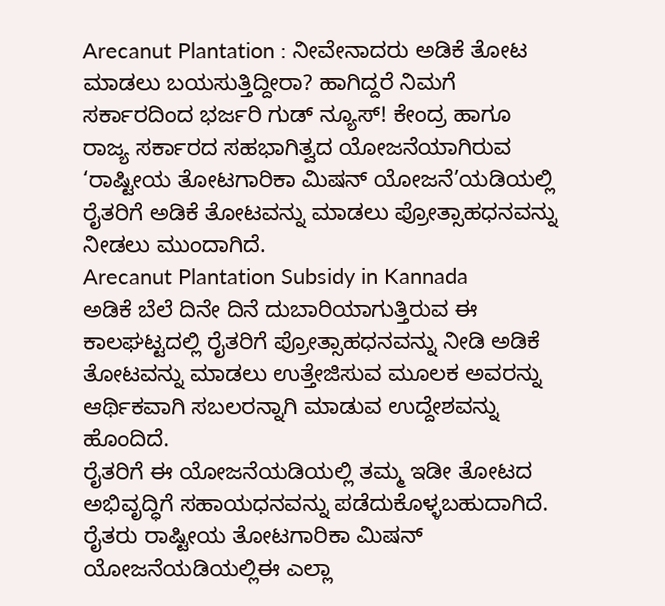Arecanut Plantation : ನೀವೇನಾದರು ಅಡಿಕೆ ತೋಟ ಮಾಡಲು ಬಯಸುತ್ತಿದ್ದೀರಾ? ಹಾಗಿದ್ದರೆ ನಿಮಗೆ ಸರ್ಕಾರದಿಂದ ಭರ್ಜರಿ ಗುಡ್ ನ್ಯೂಸ್! ಕೇಂದ್ರ ಹಾಗೂ ರಾಜ್ಯ ಸರ್ಕಾರದ ಸಹಭಾಗಿತ್ವದ ಯೋಜನೆಯಾಗಿರುವ ‘ರಾಷ್ಟೀಯ ತೋಟಗಾರಿಕಾ ಮಿಷನ್ ಯೋಜನೆ’ಯಡಿಯಲ್ಲಿ ರೈತರಿಗೆ ಅಡಿಕೆ ತೋಟವನ್ನು ಮಾಡಲು ಪ್ರೋತ್ಸಾಹಧನವನ್ನು ನೀಡಲು ಮುಂದಾಗಿದೆ.
Arecanut Plantation Subsidy in Kannada
ಅಡಿಕೆ ಬೆಲೆ ದಿನೇ ದಿನೆ ದುಬಾರಿಯಾಗುತ್ತಿರುವ ಈ ಕಾಲಘಟ್ಟದಲ್ಲಿ ರೈತರಿಗೆ ಪ್ರೋತ್ಸಾಹಧನವನ್ನು ನೀಡಿ ಅಡಿಕೆ ತೋಟವನ್ನು ಮಾಡಲು ಉತ್ತೇಜಿಸುವ ಮೂಲಕ ಅವರನ್ನು ಆರ್ಥಿಕವಾಗಿ ಸಬಲರನ್ನಾಗಿ ಮಾಡುವ ಉದ್ದೇಶವನ್ನು ಹೊಂದಿದೆ.
ರೈತರಿಗೆ ಈ ಯೋಜನೆಯಡಿಯಲ್ಲಿ ತಮ್ಮ ಇಡೀ ತೋಟದ ಅಭಿವೃದ್ಧಿಗೆ ಸಹಾಯಧನವನ್ನು ಪಡೆದುಕೊಳ್ಳಬಹುದಾಗಿದೆ. ರೈತರು ರಾಷ್ಟೀಯ ತೋಟಗಾರಿಕಾ ಮಿಷನ್ ಯೋಜನೆಯಡಿಯಲ್ಲಿಈ ಎಲ್ಲಾ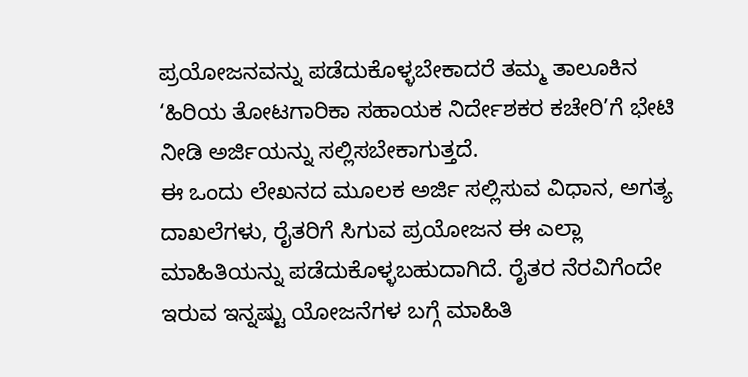ಪ್ರಯೋಜನವನ್ನು ಪಡೆದುಕೊಳ್ಳಬೇಕಾದರೆ ತಮ್ಮ ತಾಲೂಕಿನ ‘ಹಿರಿಯ ತೋಟಗಾರಿಕಾ ಸಹಾಯಕ ನಿರ್ದೇಶಕರ ಕಚೇರಿ’ಗೆ ಭೇಟಿ ನೀಡಿ ಅರ್ಜಿಯನ್ನು ಸಲ್ಲಿಸಬೇಕಾಗುತ್ತದೆ.
ಈ ಒಂದು ಲೇಖನದ ಮೂಲಕ ಅರ್ಜಿ ಸಲ್ಲಿಸುವ ವಿಧಾನ, ಅಗತ್ಯ ದಾಖಲೆಗಳು, ರೈತರಿಗೆ ಸಿಗುವ ಪ್ರಯೋಜನ ಈ ಎಲ್ಲಾ ಮಾಹಿತಿಯನ್ನು ಪಡೆದುಕೊಳ್ಳಬಹುದಾಗಿದೆ. ರೈತರ ನೆರವಿಗೆಂದೇ ಇರುವ ಇನ್ನಷ್ಟು ಯೋಜನೆಗಳ ಬಗ್ಗೆ ಮಾಹಿತಿ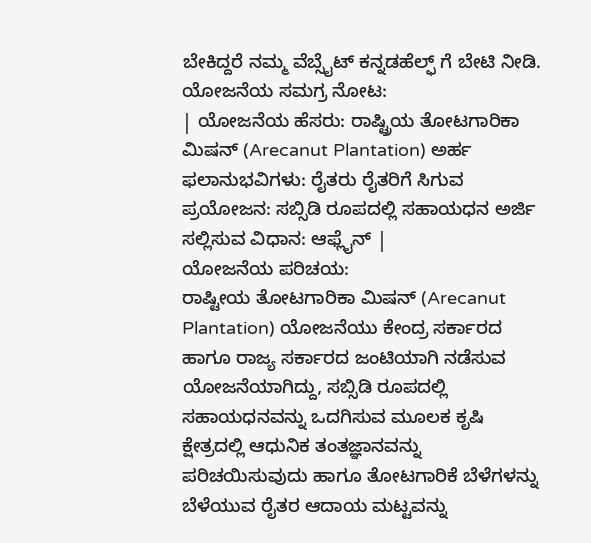ಬೇಕಿದ್ದರೆ ನಮ್ಮ ವೆಬ್ಸೈಟ್ ಕನ್ನಡಹೆಲ್ಫ್ ಗೆ ಬೇಟಿ ನೀಡಿ.
ಯೋಜನೆಯ ಸಮಗ್ರ ನೋಟ:
| ಯೋಜನೆಯ ಹೆಸರು: ರಾಷ್ಟ್ರಿಯ ತೋಟಗಾರಿಕಾ ಮಿಷನ್ (Arecanut Plantation) ಅರ್ಹ ಫಲಾನುಭವಿಗಳು: ರೈತರು ರೈತರಿಗೆ ಸಿಗುವ ಪ್ರಯೋಜನ: ಸಬ್ಸಿಡಿ ರೂಪದಲ್ಲಿ ಸಹಾಯಧನ ಅರ್ಜಿ ಸಲ್ಲಿಸುವ ವಿಧಾನ: ಆಫ್ಲೈನ್ |
ಯೋಜನೆಯ ಪರಿಚಯ:
ರಾಷ್ಟೀಯ ತೋಟಗಾರಿಕಾ ಮಿಷನ್ (Arecanut Plantation) ಯೋಜನೆಯು ಕೇಂದ್ರ ಸರ್ಕಾರದ ಹಾಗೂ ರಾಜ್ಯ ಸರ್ಕಾರದ ಜಂಟಿಯಾಗಿ ನಡೆಸುವ ಯೋಜನೆಯಾಗಿದ್ದು, ಸಬ್ಸಿಡಿ ರೂಪದಲ್ಲಿ ಸಹಾಯಧನವನ್ನು ಒದಗಿಸುವ ಮೂಲಕ ಕೃಷಿ ಕ್ಷೇತ್ರದಲ್ಲಿ ಆಧುನಿಕ ತಂತಜ್ಞಾನವನ್ನು ಪರಿಚಯಿಸುವುದು ಹಾಗೂ ತೋಟಗಾರಿಕೆ ಬೆಳೆಗಳನ್ನು ಬೆಳೆಯುವ ರೈತರ ಆದಾಯ ಮಟ್ಟವನ್ನು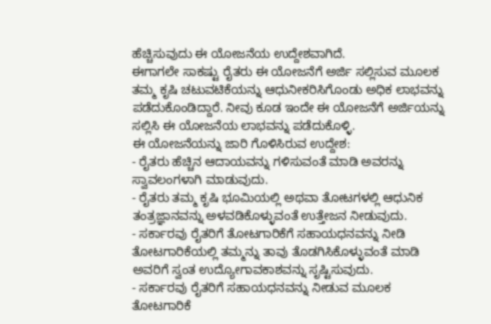ಹೆಚ್ಚಿಸುವುದು ಈ ಯೋಜನೆಯ ಉದ್ದೇಶವಾಗಿದೆ.
ಈಗಾಗಲೇ ಸಾಕಷ್ಟು ರೈತರು ಈ ಯೋಜನೆಗೆ ಅರ್ಜಿ ಸಲ್ಲಿಸುವ ಮೂಲಕ ತಮ್ಮ ಕೃಷಿ ಚಟುವಟಿಕೆಯನ್ನು ಆಧುನೀಕರಿಸಿಗೊಂಡು ಅಧಿಕ ಲಾಭವನ್ನು ಪಡೆದುಕೊಂಡಿದ್ದಾರೆ. ನೀವು ಕೂಡ ಇಂದೇ ಈ ಯೋಜನೆಗೆ ಅರ್ಜಿಯನ್ನು ಸಲ್ಲಿಸಿ ಈ ಯೋಜನೆಯ ಲಾಭವನ್ನು ಪಡೆದುಕೊಳ್ಳಿ.
ಈ ಯೋಜನೆಯನ್ನು ಜಾರಿ ಗೊಳಿಸಿರುವ ಉದ್ದೇಶ:
- ರೈತರು ಹೆಚ್ಚಿನ ಆದಾಯವನ್ನು ಗಳಿಸುವಂತೆ ಮಾಡಿ ಅವರನ್ನು ಸ್ವಾವಲಂಗಳಾಗಿ ಮಾಡುವುದು.
- ರೈತರು ತಮ್ಮ ಕೃಷಿ ಭೂಮಿಯಲ್ಲಿ ಅಥವಾ ತೋಟಗಳಲ್ಲಿ ಆಧುನಿಕ ತಂತ್ರಜ್ಞಾನವನ್ನು ಅಳವಡಿಕೊಳ್ಳುವಂತೆ ಉತ್ತೇಜನ ನೀಡುವುದು.
- ಸರ್ಕಾರವು ರೈತರಿಗೆ ತೋಟಗಾರಿಕೆಗೆ ಸಹಾಯಧನವನ್ನು ನೀಡಿ ತೋಟಗಾರಿಕೆಯಲ್ಲಿ ತಮ್ಮನ್ನು ತಾವು ತೊಡಗಿಸಿಕೊಳ್ಳುವಂತೆ ಮಾಡಿ ಅವರಿಗೆ ಸ್ವಂತ ಉದ್ಯೋಗಾವಕಾಶವನ್ನು ಸೃಷ್ಟಿಸುವುದು.
- ಸರ್ಕಾರವು ರೈತರಿಗೆ ಸಹಾಯಧನವನ್ನು ನೀಡುವ ಮೂಲಕ ತೋಟಗಾರಿಕೆ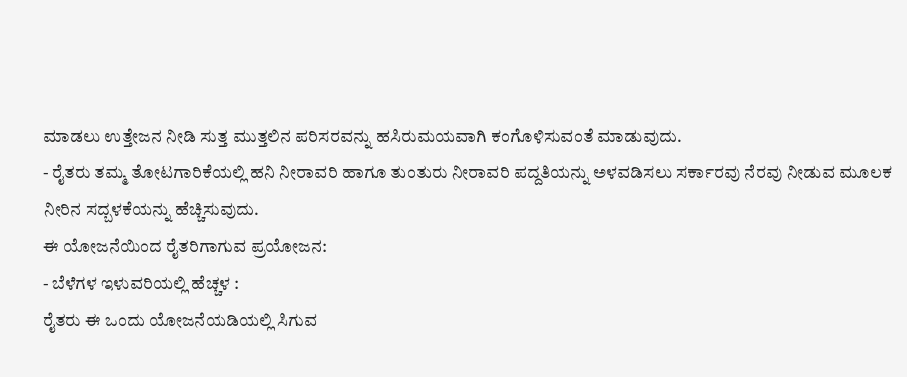ಮಾಡಲು ಉತ್ತೇಜನ ನೀಡಿ ಸುತ್ತ ಮುತ್ತಲಿನ ಪರಿಸರವನ್ನು ಹಸಿರುಮಯವಾಗಿ ಕಂಗೊಳಿಸುವಂತೆ ಮಾಡುವುದು.
- ರೈತರು ತಮ್ಮ ತೋಟಗಾರಿಕೆಯಲ್ಲಿ ಹನಿ ನೀರಾವರಿ ಹಾಗೂ ತುಂತುರು ನೀರಾವರಿ ಪದ್ದತಿಯನ್ನು ಅಳವಡಿಸಲು ಸರ್ಕಾರವು ನೆರವು ನೀಡುವ ಮೂಲಕ ನೀರಿನ ಸದ್ಬಳಕೆಯನ್ನು ಹೆಚ್ಚಿಸುವುದು.
ಈ ಯೋಜನೆಯಿಂದ ರೈತರಿಗಾಗುವ ಪ್ರಯೋಜನ:
- ಬೆಳೆಗಳ ಇಳುವರಿಯಲ್ಲಿ ಹೆಚ್ಚಳ :
ರೈತರು ಈ ಒಂದು ಯೋಜನೆಯಡಿಯಲ್ಲಿ ಸಿಗುವ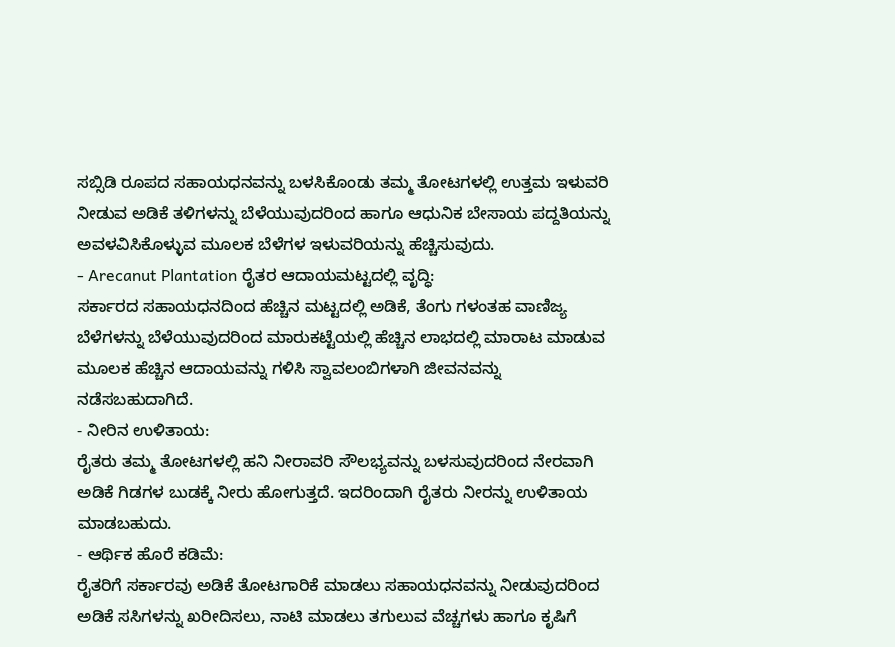ಸಬ್ಸಿಡಿ ರೂಪದ ಸಹಾಯಧನವನ್ನು ಬಳಸಿಕೊಂಡು ತಮ್ಮ ತೋಟಗಳಲ್ಲಿ ಉತ್ತಮ ಇಳುವರಿ ನೀಡುವ ಅಡಿಕೆ ತಳಿಗಳನ್ನು ಬೆಳೆಯುವುದರಿಂದ ಹಾಗೂ ಆಧುನಿಕ ಬೇಸಾಯ ಪದ್ದತಿಯನ್ನು ಅವಳವಿಸಿಕೊಳ್ಳುವ ಮೂಲಕ ಬೆಳೆಗಳ ಇಳುವರಿಯನ್ನು ಹೆಚ್ಚಿಸುವುದು.
- Arecanut Plantation ರೈತರ ಆದಾಯಮಟ್ಟದಲ್ಲಿ ವೃದ್ಧಿ:
ಸರ್ಕಾರದ ಸಹಾಯಧನದಿಂದ ಹೆಚ್ಚಿನ ಮಟ್ಟದಲ್ಲಿ ಅಡಿಕೆ, ತೆಂಗು ಗಳಂತಹ ವಾಣಿಜ್ಯ ಬೆಳೆಗಳನ್ನು ಬೆಳೆಯುವುದರಿಂದ ಮಾರುಕಟ್ಟೆಯಲ್ಲಿ ಹೆಚ್ಚಿನ ಲಾಭದಲ್ಲಿ ಮಾರಾಟ ಮಾಡುವ ಮೂಲಕ ಹೆಚ್ಚಿನ ಆದಾಯವನ್ನು ಗಳಿಸಿ ಸ್ವಾವಲಂಬಿಗಳಾಗಿ ಜೀವನವನ್ನು ನಡೆಸಬಹುದಾಗಿದೆ.
- ನೀರಿನ ಉಳಿತಾಯ:
ರೈತರು ತಮ್ಮ ತೋಟಗಳಲ್ಲಿ ಹನಿ ನೀರಾವರಿ ಸೌಲಭ್ಯವನ್ನು ಬಳಸುವುದರಿಂದ ನೇರವಾಗಿ ಅಡಿಕೆ ಗಿಡಗಳ ಬುಡಕ್ಕೆ ನೀರು ಹೋಗುತ್ತದೆ. ಇದರಿಂದಾಗಿ ರೈತರು ನೀರನ್ನು ಉಳಿತಾಯ ಮಾಡಬಹುದು.
- ಆರ್ಥಿಕ ಹೊರೆ ಕಡಿಮೆ:
ರೈತರಿಗೆ ಸರ್ಕಾರವು ಅಡಿಕೆ ತೋಟಗಾರಿಕೆ ಮಾಡಲು ಸಹಾಯಧನವನ್ನು ನೀಡುವುದರಿಂದ ಅಡಿಕೆ ಸಸಿಗಳನ್ನು ಖರೀದಿಸಲು, ನಾಟಿ ಮಾಡಲು ತಗುಲುವ ವೆಚ್ಚಗಳು ಹಾಗೂ ಕೃಷಿಗೆ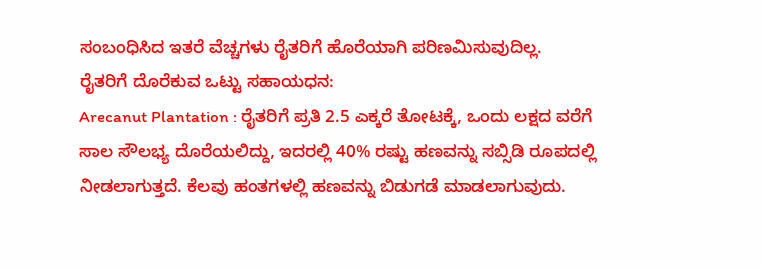ಸಂಬಂಧಿಸಿದ ಇತರೆ ವೆಚ್ಚಗಳು ರೈತರಿಗೆ ಹೊರೆಯಾಗಿ ಪರಿಣಮಿಸುವುದಿಲ್ಲ.
ರೈತರಿಗೆ ದೊರೆಕುವ ಒಟ್ಟು ಸಹಾಯಧನ:
Arecanut Plantation : ರೈತರಿಗೆ ಪ್ರತಿ 2.5 ಎಕ್ಕರೆ ತೋಟಕ್ಕೆ, ಒಂದು ಲಕ್ಷದ ವರೆಗೆ ಸಾಲ ಸೌಲಭ್ಯ ದೊರೆಯಲಿದ್ದು, ಇದರಲ್ಲಿ 40% ರಷ್ಟು ಹಣವನ್ನು ಸಬ್ಸಿಡಿ ರೂಪದಲ್ಲಿ ನೀಡಲಾಗುತ್ತದೆ. ಕೆಲವು ಹಂತಗಳಲ್ಲಿ ಹಣವನ್ನು ಬಿಡುಗಡೆ ಮಾಡಲಾಗುವುದು.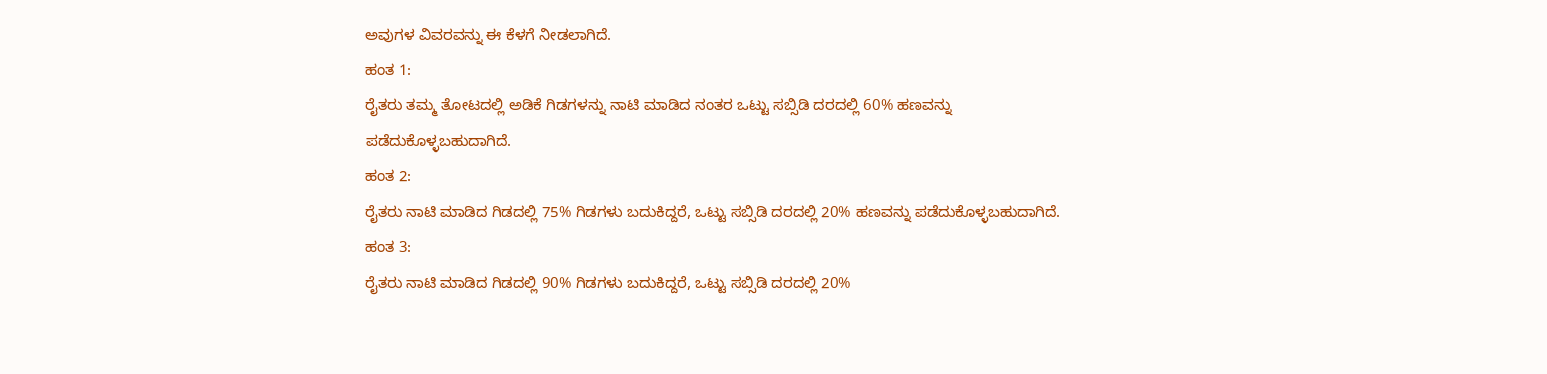ಅವುಗಳ ವಿವರವನ್ನು ಈ ಕೆಳಗೆ ನೀಡಲಾಗಿದೆ.
ಹಂತ 1:
ರೈತರು ತಮ್ಮ ತೋಟದಲ್ಲಿ ಅಡಿಕೆ ಗಿಡಗಳನ್ನು ನಾಟಿ ಮಾಡಿದ ನಂತರ ಒಟ್ಟು ಸಬ್ಸಿಡಿ ದರದಲ್ಲಿ 60% ಹಣವನ್ನು ಪಡೆದುಕೊಳ್ಳಬಹುದಾಗಿದೆ.
ಹಂತ 2:
ರೈತರು ನಾಟಿ ಮಾಡಿದ ಗಿಡದಲ್ಲಿ 75% ಗಿಡಗಳು ಬದುಕಿದ್ದರೆ, ಒಟ್ಟು ಸಬ್ಸಿಡಿ ದರದಲ್ಲಿ 20% ಹಣವನ್ನು ಪಡೆದುಕೊಳ್ಳಬಹುದಾಗಿದೆ.
ಹಂತ 3:
ರೈತರು ನಾಟಿ ಮಾಡಿದ ಗಿಡದಲ್ಲಿ 90% ಗಿಡಗಳು ಬದುಕಿದ್ದರೆ, ಒಟ್ಟು ಸಬ್ಸಿಡಿ ದರದಲ್ಲಿ 20%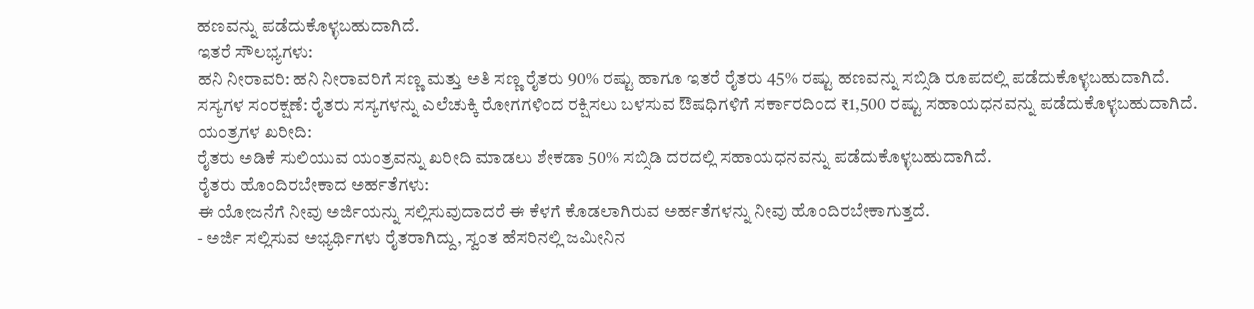ಹಣವನ್ನು ಪಡೆದುಕೊಳ್ಳಬಹುದಾಗಿದೆ.
ಇತರೆ ಸೌಲಭ್ಯಗಳು:
ಹನಿ ನೀರಾವರಿ: ಹನಿ ನೀರಾವರಿಗೆ ಸಣ್ಣ ಮತ್ತು ಅತಿ ಸಣ್ಣ ರೈತರು 90% ರಷ್ಟು ಹಾಗೂ ಇತರೆ ರೈತರು 45% ರಷ್ಟು ಹಣವನ್ನು ಸಬ್ಸಿಡಿ ರೂಪದಲ್ಲಿ ಪಡೆದುಕೊಳ್ಳಬಹುದಾಗಿದೆ.
ಸಸ್ಯಗಳ ಸಂರಕ್ಷಣೆ: ರೈತರು ಸಸ್ಯಗಳನ್ನು ಎಲೆಚುಕ್ಕಿ ರೋಗಗಳಿಂದ ರಕ್ಷಿಸಲು ಬಳಸುವ ಔಷಧಿಗಳಿಗೆ ಸರ್ಕಾರದಿಂದ ₹1,500 ರಷ್ಟು ಸಹಾಯಧನವನ್ನು ಪಡೆದುಕೊಳ್ಳಬಹುದಾಗಿದೆ.
ಯಂತ್ರಗಳ ಖರೀದಿ:
ರೈತರು ಅಡಿಕೆ ಸುಲಿಯುವ ಯಂತ್ರವನ್ನು ಖರೀದಿ ಮಾಡಲು ಶೇಕಡಾ 50% ಸಬ್ಸಿಡಿ ದರದಲ್ಲಿ ಸಹಾಯಧನವನ್ನು ಪಡೆದುಕೊಳ್ಳಬಹುದಾಗಿದೆ.
ರೈತರು ಹೊಂದಿರಬೇಕಾದ ಅರ್ಹತೆಗಳು:
ಈ ಯೋಜನೆಗೆ ನೀವು ಅರ್ಜಿಯನ್ನು ಸಲ್ಲಿಸುವುದಾದರೆ ಈ ಕೆಳಗೆ ಕೊಡಲಾಗಿರುವ ಅರ್ಹತೆಗಳನ್ನು ನೀವು ಹೊಂದಿರಬೇಕಾಗುತ್ತದೆ.
- ಅರ್ಜಿ ಸಲ್ಲಿಸುವ ಅಭ್ಯರ್ಥಿಗಳು ರೈತರಾಗಿದ್ದು, ಸ್ವಂತ ಹೆಸರಿನಲ್ಲಿ ಜಮೀನಿನ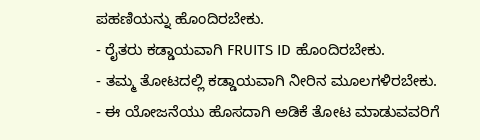ಪಹಣಿಯನ್ನು ಹೊಂದಿರಬೇಕು.
- ರೈತರು ಕಡ್ಡಾಯವಾಗಿ FRUITS ID ಹೊಂದಿರಬೇಕು.
- ತಮ್ಮ ತೋಟದಲ್ಲಿ ಕಡ್ಡಾಯವಾಗಿ ನೀರಿನ ಮೂಲಗಳಿರಬೇಕು.
- ಈ ಯೋಜನೆಯು ಹೊಸದಾಗಿ ಅಡಿಕೆ ತೋಟ ಮಾಡುವವರಿಗೆ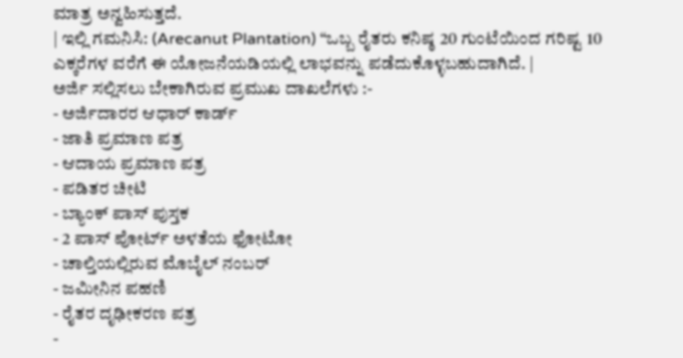ಮಾತ್ರ ಅನ್ವಹಿಸುತ್ತದೆ.
| ಇಲ್ಲಿ ಗಮನಿಸಿ: (Arecanut Plantation) “ಒಬ್ಬ ರೈತರು ಕನಿಷ್ಠ 20 ಗುಂಟೆಯಿಂದ ಗರಿಷ್ಟ 10 ಎಕ್ಕರೆಗಳ ವರೆಗೆ ಈ ಯೋಜನೆಯಡಿಯಲ್ಲಿ ಲಾಭವನ್ನು ಪಡೆದುಕೊಳ್ಳಬಹುದಾಗಿದೆ. |
ಅರ್ಜಿ ಸಲ್ಲಿಸಲು ಬೇಕಾಗಿರುವ ಪ್ರಮುಖ ದಾಖಲೆಗಳು :-
- ಅರ್ಜಿದಾರರ ಆಧಾರ್ ಕಾರ್ಡ್
- ಜಾತಿ ಪ್ರಮಾಣ ಪತ್ರ
- ಆದಾಯ ಪ್ರಮಾಣ ಪತ್ರ
- ಪಡಿತರ ಚೀಟಿ
- ಬ್ಯಾಂಕ್ ಪಾಸ್ ಪುಸ್ತಕ
- 2 ಪಾಸ್ ಪೋರ್ಟ್ ಅಳತೆಯ ಫೋಟೋ
- ಚಾಲ್ತಿಯಲ್ಲಿರುವ ಮೊಬೈಲ್ ನಂಬರ್
- ಜಮೀನಿನ ಪಹಣಿ
- ರೈತರ ದೃಢೀಕರಣ ಪತ್ರ
-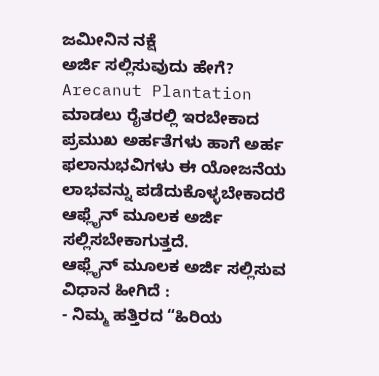ಜಮೀನಿನ ನಕ್ಷೆ
ಅರ್ಜಿ ಸಲ್ಲಿಸುವುದು ಹೇಗೆ?
Arecanut Plantation ಮಾಡಲು ರೈತರಲ್ಲಿ ಇರಬೇಕಾದ ಪ್ರಮುಖ ಅರ್ಹತೆಗಳು ಹಾಗೆ ಅರ್ಹ ಫಲಾನುಭವಿಗಳು ಈ ಯೋಜನೆಯ ಲಾಭವನ್ನು ಪಡೆದುಕೊಳ್ಳಬೇಕಾದರೆ ಆಫ್ಲೈನ್ ಮೂಲಕ ಅರ್ಜಿ ಸಲ್ಲಿಸಬೇಕಾಗುತ್ತದೆ.
ಆಫ್ಲೈನ್ ಮೂಲಕ ಅರ್ಜಿ ಸಲ್ಲಿಸುವ ವಿಧಾನ ಹೀಗಿದೆ :
- ನಿಮ್ಮ ಹತ್ತಿರದ “ಹಿರಿಯ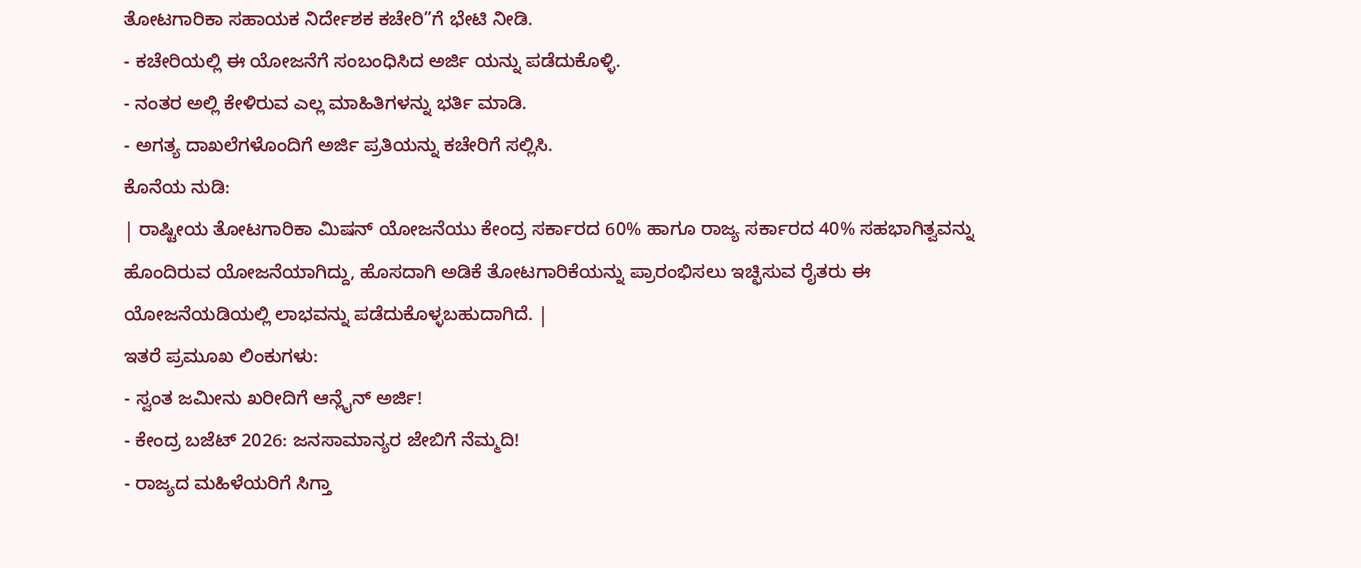ತೋಟಗಾರಿಕಾ ಸಹಾಯಕ ನಿರ್ದೇಶಕ ಕಚೇರಿ”ಗೆ ಭೇಟಿ ನೀಡಿ.
- ಕಚೇರಿಯಲ್ಲಿ ಈ ಯೋಜನೆಗೆ ಸಂಬಂಧಿಸಿದ ಅರ್ಜಿ ಯನ್ನು ಪಡೆದುಕೊಳ್ಳಿ.
- ನಂತರ ಅಲ್ಲಿ ಕೇಳಿರುವ ಎಲ್ಲ ಮಾಹಿತಿಗಳನ್ನು ಭರ್ತಿ ಮಾಡಿ.
- ಅಗತ್ಯ ದಾಖಲೆಗಳೊಂದಿಗೆ ಅರ್ಜಿ ಪ್ರತಿಯನ್ನು ಕಚೇರಿಗೆ ಸಲ್ಲಿಸಿ.
ಕೊನೆಯ ನುಡಿ:
| ರಾಷ್ಟೀಯ ತೋಟಗಾರಿಕಾ ಮಿಷನ್ ಯೋಜನೆಯು ಕೇಂದ್ರ ಸರ್ಕಾರದ 60% ಹಾಗೂ ರಾಜ್ಯ ಸರ್ಕಾರದ 40% ಸಹಭಾಗಿತ್ವವನ್ನು ಹೊಂದಿರುವ ಯೋಜನೆಯಾಗಿದ್ದು, ಹೊಸದಾಗಿ ಅಡಿಕೆ ತೋಟಗಾರಿಕೆಯನ್ನು ಪ್ರಾರಂಭಿಸಲು ಇಚ್ಛಿಸುವ ರೈತರು ಈ ಯೋಜನೆಯಡಿಯಲ್ಲಿ ಲಾಭವನ್ನು ಪಡೆದುಕೊಳ್ಳಬಹುದಾಗಿದೆ. |
ಇತರೆ ಪ್ರಮೂಖ ಲಿಂಕುಗಳು:
- ಸ್ವಂತ ಜಮೀನು ಖರೀದಿಗೆ ಆನ್ಲೈನ್ ಅರ್ಜಿ!
- ಕೇಂದ್ರ ಬಜೆಟ್ 2026: ಜನಸಾಮಾನ್ಯರ ಜೇಬಿಗೆ ನೆಮ್ಮದಿ!
- ರಾಜ್ಯದ ಮಹಿಳೆಯರಿಗೆ ಸಿಗ್ತಾ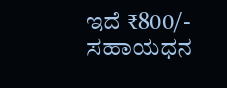ಇದೆ ₹800/- ಸಹಾಯಧನ